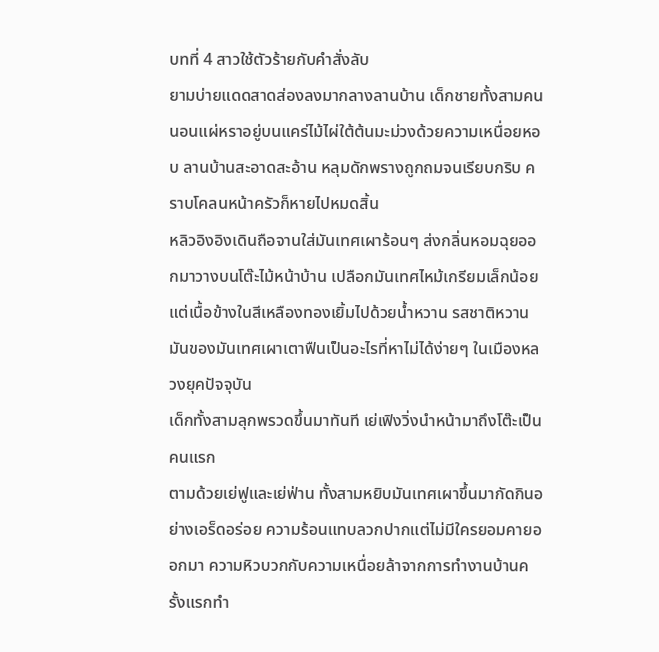บทที่ 4 สาวใช้ตัวร้ายกับคำสั่งลับ
ยามบ่ายแดดสาดส่องลงมากลางลานบ้าน เด็กชายทั้งสามคนนอนแผ่หราอยู่บนแคร่ไม้ไผ่ใต้ต้นมะม่วงด้วยความเหนื่อยหอบ ลานบ้านสะอาดสะอ้าน หลุมดักพรางถูกถมจนเรียบกริบ คราบโคลนหน้าครัวก็หายไปหมดสิ้น
หลิวอิงอิงเดินถือจานใส่มันเทศเผาร้อนๆ ส่งกลิ่นหอมฉุยออกมาวางบนโต๊ะไม้หน้าบ้าน เปลือกมันเทศไหม้เกรียมเล็กน้อยแต่เนื้อข้างในสีเหลืองทองเยิ้มไปด้วยน้ำหวาน รสชาติหวานมันของมันเทศเผาเตาฟืนเป็นอะไรที่หาไม่ได้ง่ายๆ ในเมืองหลวงยุคปัจจุบัน
เด็กทั้งสามลุกพรวดขึ้นมาทันที เย่เฟิงวิ่งนำหน้ามาถึงโต๊ะเป็นคนแรก
ตามด้วยเย่ฟูและเย่ฟ่าน ทั้งสามหยิบมันเทศเผาขึ้นมากัดกินอย่างเอร็ดอร่อย ความร้อนแทบลวกปากแต่ไม่มีใครยอมคายออกมา ความหิวบวกกับความเหนื่อยล้าจากการทำงานบ้านครั้งแรกทำ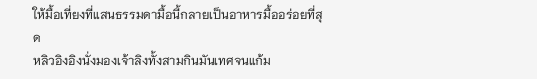ให้มื้อเที่ยงที่แสนธรรมดามื้อนี้กลายเป็นอาหารมื้ออร่อยที่สุด
หลิวอิงอิงนั่งมองเจ้าลิงทั้งสามกินมันเทศจนแก้ม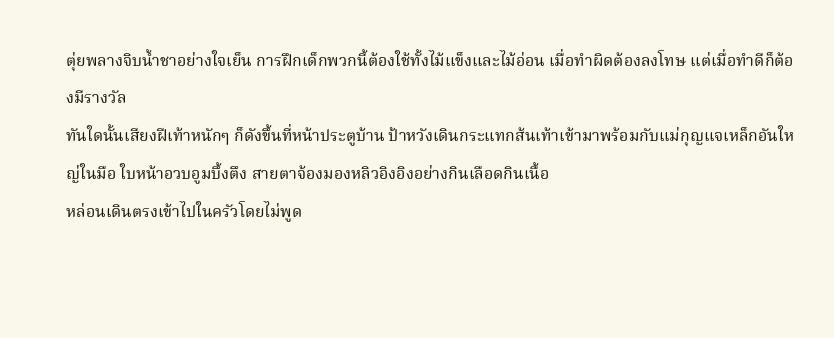ตุ่ยพลางจิบน้ำชาอย่างใจเย็น การฝึกเด็กพวกนี้ต้องใช้ทั้งไม้แข็งและไม้อ่อน เมื่อทำผิดต้องลงโทษ แต่เมื่อทำดีก็ต้องมีรางวัล
ทันใดนั้นเสียงฝีเท้าหนักๆ ก็ดังขึ้นที่หน้าประตูบ้าน ป้าหวังเดินกระแทกส้นเท้าเข้ามาพร้อมกับแม่กุญแจเหล็กอันใหญ่ในมือ ใบหน้าอวบอูมบึ้งตึง สายตาจ้องมองหลิวอิงอิงอย่างกินเลือดกินเนื้อ
หล่อนเดินตรงเข้าไปในครัวโดยไม่พูด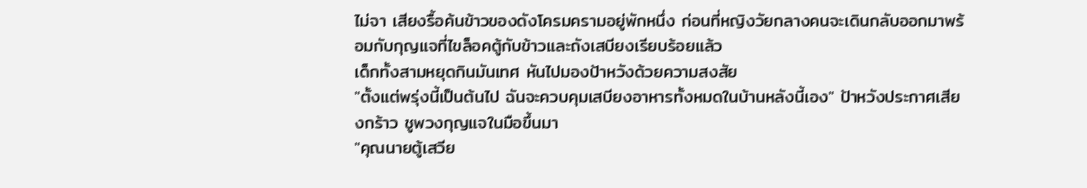ไม่จา เสียงรื้อค้นข้าวของดังโครมครามอยู่พักหนึ่ง ก่อนที่หญิงวัยกลางคนจะเดินกลับออกมาพร้อมกับกุญแจที่ไขล็อคตู้กับข้าวและถังเสบียงเรียบร้อยแล้ว
เด็กทั้งสามหยุดกินมันเทศ หันไปมองป้าหวังด้วยความสงสัย
"ตั้งแต่พรุ่งนี้เป็นต้นไป ฉันจะควบคุมเสบียงอาหารทั้งหมดในบ้านหลังนี้เอง" ป้าหวังประกาศเสียงกร้าว ชูพวงกุญแจในมือขึ้นมา
"คุณนายตู้เสวีย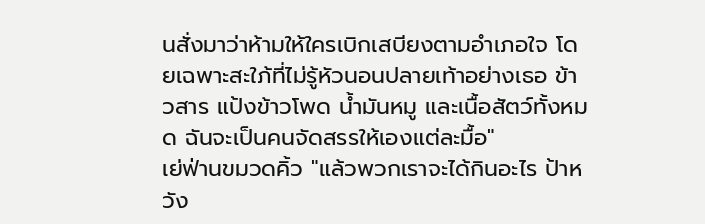นสั่งมาว่าห้ามให้ใครเบิกเสบียงตามอำเภอใจ โดยเฉพาะสะใภ้ที่ไม่รู้หัวนอนปลายเท้าอย่างเธอ ข้าวสาร แป้งข้าวโพด น้ำมันหมู และเนื้อสัตว์ทั้งหมด ฉันจะเป็นคนจัดสรรให้เองแต่ละมื้อ"
เย่ฟ่านขมวดคิ้ว "แล้วพวกเราจะได้กินอะไร ป้าหวัง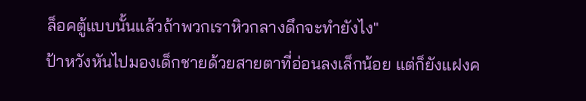ล็อคตู้แบบนั้นแล้วถ้าพวกเราหิวกลางดึกจะทำยังไง"
ป้าหวังหันไปมองเด็กชายด้วยสายตาที่อ่อนลงเล็กน้อย แต่ก็ยังแฝงค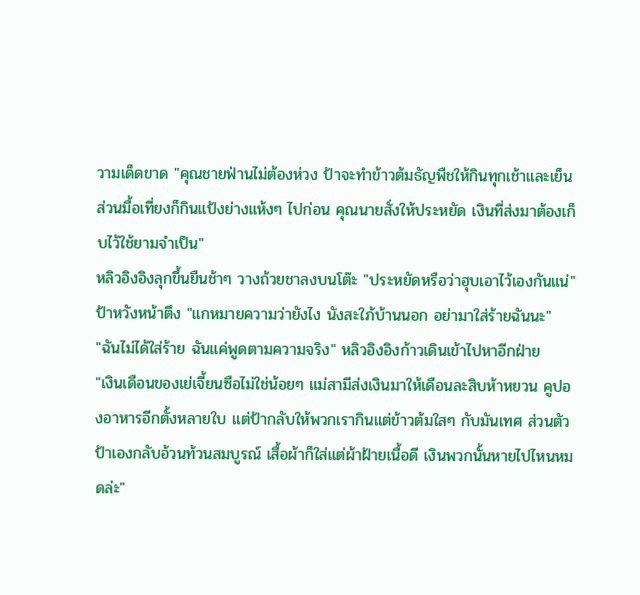วามเด็ดขาด "คุณชายฟ่านไม่ต้องห่วง ป้าจะทำข้าวต้มธัญพืชให้กินทุกเช้าและเย็น ส่วนมื้อเที่ยงก็กินแป้งย่างแห้งๆ ไปก่อน คุณนายสั่งให้ประหยัด เงินที่ส่งมาต้องเก็บไว้ใช้ยามจำเป็น"
หลิวอิงอิงลุกขึ้นยืนช้าๆ วางถ้วยชาลงบนโต๊ะ "ประหยัดหรือว่าฮุบเอาไว้เองกันแน่"
ป้าหวังหน้าตึง "แกหมายความว่ายังไง นังสะใภ้บ้านนอก อย่ามาใส่ร้ายฉันนะ"
"ฉันไม่ได้ใส่ร้าย ฉันแค่พูดตามความจริง" หลิวอิงอิงก้าวเดินเข้าไปหาอีกฝ่าย
"เงินเดือนของเย่เจี้ยนซือไม่ใช่น้อยๆ แม่สามีส่งเงินมาให้เดือนละสิบห้าหยวน คูปองอาหารอีกตั้งหลายใบ แต่ป้ากลับให้พวกเรากินแต่ข้าวต้มใสๆ กับมันเทศ ส่วนตัวป้าเองกลับอ้วนท้วนสมบูรณ์ เสื้อผ้าก็ใส่แต่ผ้าฝ้ายเนื้อดี เงินพวกนั้นหายไปไหนหมดล่ะ"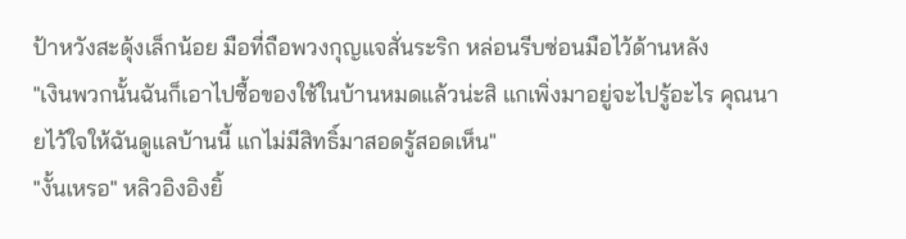ป้าหวังสะดุ้งเล็กน้อย มือที่ถือพวงกุญแจสั่นระริก หล่อนรีบซ่อนมือไว้ด้านหลัง
"เงินพวกนั้นฉันก็เอาไปซื้อของใช้ในบ้านหมดแล้วน่ะสิ แกเพิ่งมาอยู่จะไปรู้อะไร คุณนายไว้ใจให้ฉันดูแลบ้านนี้ แกไม่มีสิทธิ์มาสอดรู้สอดเห็น"
"งั้นเหรอ" หลิวอิงอิงยิ้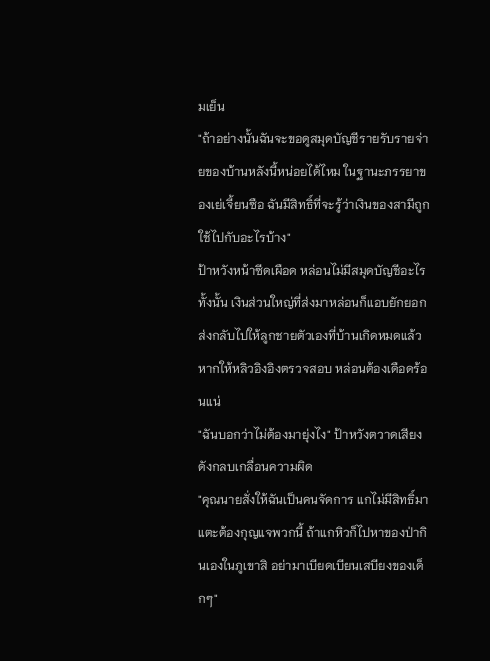มเย็น
"ถ้าอย่างนั้นฉันจะขอดูสมุดบัญชีรายรับรายจ่ายของบ้านหลังนี้หน่อยได้ไหม ในฐานะภรรยาของเย่เจี้ยนซือ ฉันมีสิทธิ์ที่จะรู้ว่าเงินของสามีถูกใช้ไปกับอะไรบ้าง"
ป้าหวังหน้าซีดเผือด หล่อนไม่มีสมุดบัญชีอะไรทั้งนั้น เงินส่วนใหญ่ที่ส่งมาหล่อนก็แอบยักยอกส่งกลับไปให้ลูกชายตัวเองที่บ้านเกิดหมดแล้ว หากให้หลิวอิงอิงตรวจสอบ หล่อนต้องเดือดร้อนแน่
"ฉันบอกว่าไม่ต้องมายุ่งไง" ป้าหวังตวาดเสียงดังกลบเกลื่อนความผิด
"คุณนายสั่งให้ฉันเป็นคนจัดการ แกไม่มีสิทธิ์มาแตะต้องกุญแจพวกนี้ ถ้าแกหิวก็ไปหาของป่ากินเองในภูเขาสิ อย่ามาเบียดเบียนเสบียงของเด็กๆ"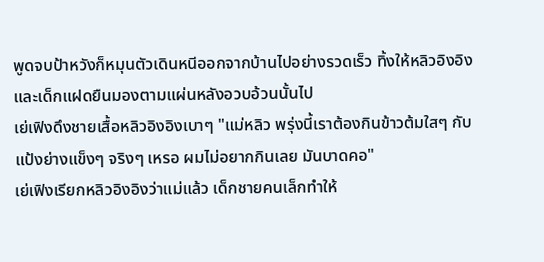พูดจบป้าหวังก็หมุนตัวเดินหนีออกจากบ้านไปอย่างรวดเร็ว ทิ้งให้หลิวอิงอิงและเด็กแฝดยืนมองตามแผ่นหลังอวบอ้วนนั้นไป
เย่เฟิงดึงชายเสื้อหลิวอิงอิงเบาๆ "แม่หลิว พรุ่งนี้เราต้องกินข้าวต้มใสๆ กับแป้งย่างแข็งๆ จริงๆ เหรอ ผมไม่อยากกินเลย มันบาดคอ"
เย่เฟิงเรียกหลิวอิงอิงว่าแม่แล้ว เด็กชายคนเล็กทำให้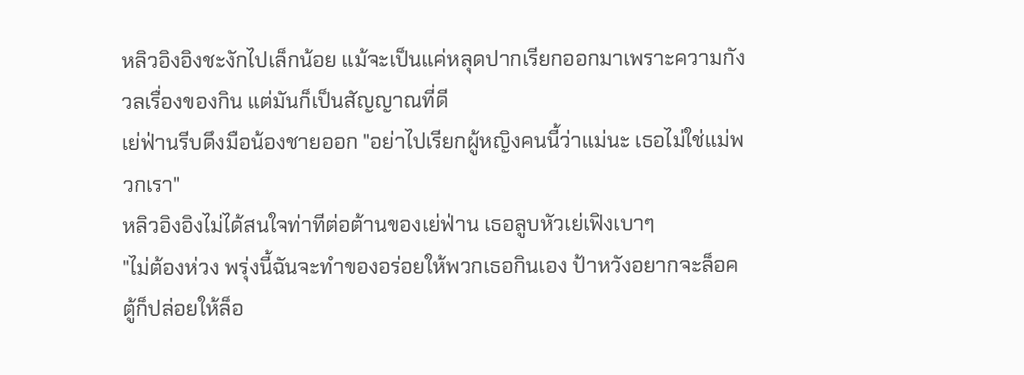หลิวอิงอิงชะงักไปเล็กน้อย แม้จะเป็นแค่หลุดปากเรียกออกมาเพราะความกังวลเรื่องของกิน แต่มันก็เป็นสัญญาณที่ดี
เย่ฟ่านรีบดึงมือน้องชายออก "อย่าไปเรียกผู้หญิงคนนี้ว่าแม่นะ เธอไม่ใช่แม่พวกเรา"
หลิวอิงอิงไม่ได้สนใจท่าทีต่อต้านของเย่ฟ่าน เธอลูบหัวเย่เฟิงเบาๆ
"ไม่ต้องห่วง พรุ่งนี้ฉันจะทำของอร่อยให้พวกเธอกินเอง ป้าหวังอยากจะล็อคตู้ก็ปล่อยให้ล็อ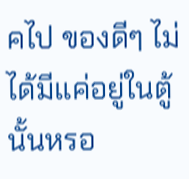คไป ของดีๆ ไม่ได้มีแค่อยู่ในตู้นั้นหรอ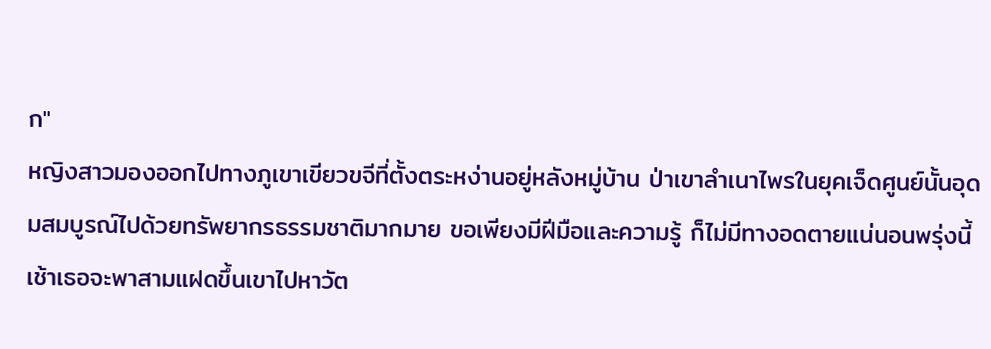ก"
หญิงสาวมองออกไปทางภูเขาเขียวขจีที่ตั้งตระหง่านอยู่หลังหมู่บ้าน ป่าเขาลำเนาไพรในยุคเจ็ดศูนย์นั้นอุดมสมบูรณ์ไปด้วยทรัพยากรธรรมชาติมากมาย ขอเพียงมีฝีมือและความรู้ ก็ไม่มีทางอดตายแน่นอนพรุ่งนี้เช้าเธอจะพาสามแฝดขึ้นเขาไปหาวัต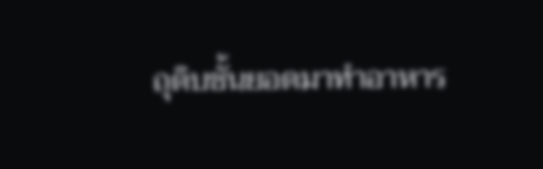ถุดิบชั้นยอดมาทำอาหาร